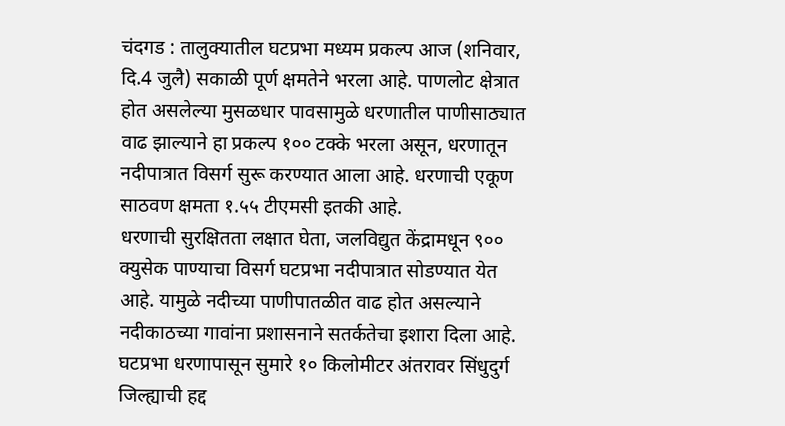चंदगड : तालुक्यातील घटप्रभा मध्यम प्रकल्प आज (शनिवार, दि.4 जुलै) सकाळी पूर्ण क्षमतेने भरला आहे. पाणलोट क्षेत्रात होत असलेल्या मुसळधार पावसामुळे धरणातील पाणीसाठ्यात वाढ झाल्याने हा प्रकल्प १०० टक्के भरला असून, धरणातून नदीपात्रात विसर्ग सुरू करण्यात आला आहे. धरणाची एकूण साठवण क्षमता १.५५ टीएमसी इतकी आहे.
धरणाची सुरक्षितता लक्षात घेता, जलविद्युत केंद्रामधून ९०० क्युसेक पाण्याचा विसर्ग घटप्रभा नदीपात्रात सोडण्यात येत आहे. यामुळे नदीच्या पाणीपातळीत वाढ होत असल्याने नदीकाठच्या गावांना प्रशासनाने सतर्कतेचा इशारा दिला आहे.
घटप्रभा धरणापासून सुमारे १० किलोमीटर अंतरावर सिंधुदुर्ग जिल्ह्याची हद्द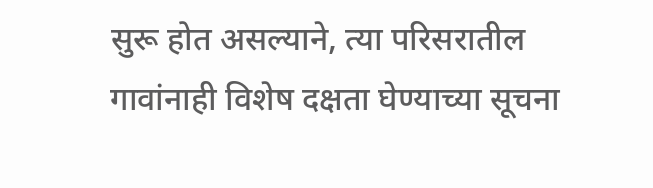सुरू होत असल्याने, त्या परिसरातील गावांनाही विशेष दक्षता घेण्याच्या सूचना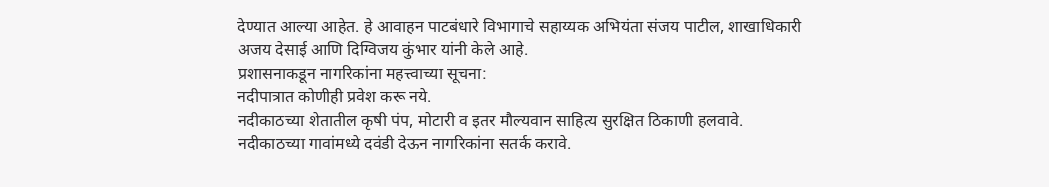देण्यात आल्या आहेत. हे आवाहन पाटबंधारे विभागाचे सहाय्यक अभियंता संजय पाटील, शाखाधिकारी अजय देसाई आणि दिग्विजय कुंभार यांनी केले आहे.
प्रशासनाकडून नागरिकांना महत्त्वाच्या सूचना:
नदीपात्रात कोणीही प्रवेश करू नये.
नदीकाठच्या शेतातील कृषी पंप, मोटारी व इतर मौल्यवान साहित्य सुरक्षित ठिकाणी हलवावे.
नदीकाठच्या गावांमध्ये दवंडी देऊन नागरिकांना सतर्क करावे.